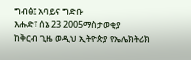ግብፅ፤ አባይና ግድቡ
እሑድ፣ ሰኔ 23 2005ማስታወቂያ
ከቅርብ ጊዜ ወዲህ ኢትዮጵያ የኤሌክትሪክ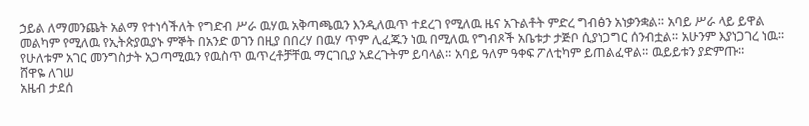ኃይል ለማመንጨት አልማ የተነሳችለት የግድብ ሥራ ዉሃዉ አቅጣጫዉን እንዲለዉጥ ተደረገ የሚለዉ ዜና አጉልቶት ምድረ ግብፅን አነቃንቋል። አባይ ሥራ ላይ ይዋል መልካም የሚለዉ የኢትጵያዉያኑ ምኞት በአንድ ወገን በዚያ በበረሃ በዉሃ ጥም ሊፈጁን ነዉ በሚለዉ የግብጾች አቤቱታ ታጅቦ ሲያነጋግር ሰንብቷል። አሁንም እያነጋገረ ነዉ። የሁለቱም አገር መንግስታት አጋጣሚዉን የዉስጥ ዉጥረቶቻቸዉ ማርገቢያ አደረጉትም ይባላል። አባይ ዓለም ዓቀፍ ፖለቲካም ይጠልፈዋል። ዉይይቱን ያድምጡ።
ሸዋዬ ለገሠ
አዜብ ታደሰ